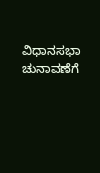ವಿಧಾನಸಭಾ ಚುನಾವಣೆಗೆ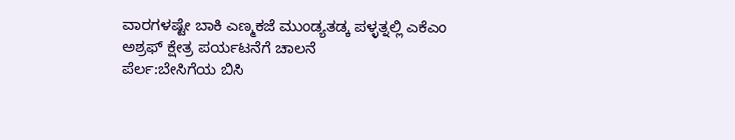ವಾರಗಳಷ್ಟೇ ಬಾಕಿ ಎಣ್ಮಕಜೆ ಮುಂಡ್ಯತಡ್ಕ ಪಳ್ಳತ್ನಲ್ಲಿ ಎಕೆಎಂ ಅಶ್ರಫ್ ಕ್ಷೇತ್ರ ಪರ್ಯಟನೆಗೆ ಚಾಲನೆ
ಪೆರ್ಲ:ಬೇಸಿಗೆಯ ಬಿಸಿ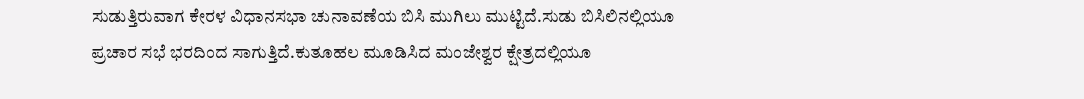ಸುಡುತ್ತಿರುವಾಗ ಕೇರಳ ವಿಧಾನಸಭಾ ಚುನಾವಣೆಯ ಬಿಸಿ ಮುಗಿಲು ಮುಟ್ಟಿದೆ.ಸುಡು ಬಿಸಿಲಿನಲ್ಲಿಯೂ ಪ್ರಚಾರ ಸಭೆ ಭರದಿಂದ ಸಾಗುತ್ತಿದೆ.ಕುತೂಹಲ ಮೂಡಿಸಿದ ಮಂಜೇಶ್ವರ ಕ್ಷೇತ್ರದಲ್ಲಿಯೂ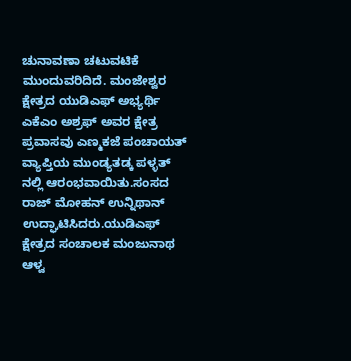ಚುನಾವಣಾ ಚಟುವಟಿಕೆ ಮುಂದುವರಿದಿದೆ. ಮಂಜೇಶ್ವರ ಕ್ಷೇತ್ರದ ಯುಡಿಎಫ್ ಅಭ್ಯರ್ಥಿ ಎಕೆಎಂ ಅಶ್ರಫ್ ಅವರ ಕ್ಷೇತ್ರ ಪ್ರವಾಸವು ಎಣ್ಮಕಜೆ ಪಂಚಾಯತ್ ವ್ಯಾಪ್ತಿಯ ಮುಂಡ್ಯತಡ್ಕ ಪಳ್ಳತ್ ನಲ್ಲಿ ಆರಂಭವಾಯಿತು.ಸಂಸದ ರಾಜ್ ಮೋಹನ್ ಉನ್ನಿಥಾನ್ ಉದ್ಘಾಟಿಸಿದರು.ಯುಡಿಎಫ್ ಕ್ಷೇತ್ರದ ಸಂಚಾಲಕ ಮಂಜುನಾಥ ಆಳ್ವ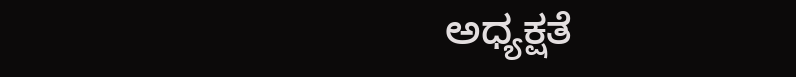ಅಧ್ಯಕ್ಷತೆ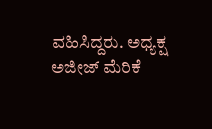ವಹಿಸಿದ್ದರು. ಅಧ್ಯಕ್ಷ ಅಜೀಜ್ ಮೆರಿಕೆ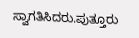ಸ್ವಾಗತಿಸಿದರು.ಪುತ್ತೂರು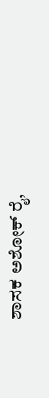ಶಾಸಕ ಅಶೋಕ್ ರೈ,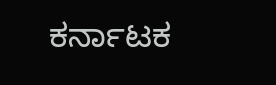ಕರ್ನಾಟಕ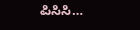ಪಿಸಿಸಿ…